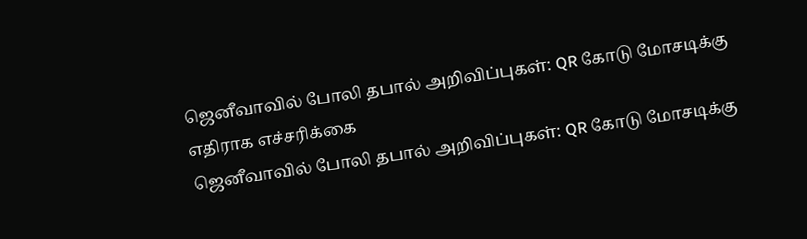ஜெனீவாவில் போலி தபால் அறிவிப்புகள்: QR கோடு மோசடிக்கு எதிராக எச்சரிக்கை
ஜெனீவாவில் போலி தபால் அறிவிப்புகள்: QR கோடு மோசடிக்கு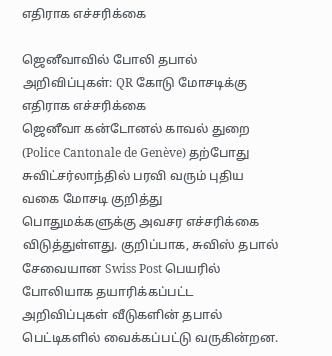எதிராக எச்சரிக்கை

ஜெனீவாவில் போலி தபால் அறிவிப்புகள்: QR கோடு மோசடிக்கு எதிராக எச்சரிக்கை
ஜெனீவா கன்டோனல் காவல் துறை (Police Cantonale de Genève) தற்போது சுவிட்சர்லாந்தில் பரவி வரும் புதிய வகை மோசடி குறித்து பொதுமக்களுக்கு அவசர எச்சரிக்கை விடுத்துள்ளது. குறிப்பாக, சுவிஸ் தபால் சேவையான Swiss Post பெயரில் போலியாக தயாரிக்கப்பட்ட அறிவிப்புகள் வீடுகளின் தபால் பெட்டிகளில் வைக்கப்பட்டு வருகின்றன.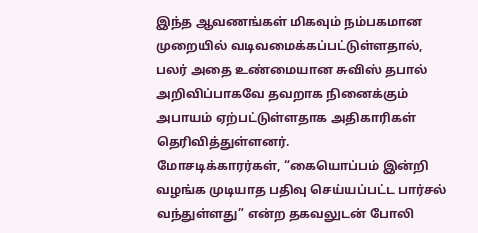இந்த ஆவணங்கள் மிகவும் நம்பகமான முறையில் வடிவமைக்கப்பட்டுள்ளதால், பலர் அதை உண்மையான சுவிஸ் தபால் அறிவிப்பாகவே தவறாக நினைக்கும் அபாயம் ஏற்பட்டுள்ளதாக அதிகாரிகள் தெரிவித்துள்ளனர்.
மோசடிக்காரர்கள், “கையொப்பம் இன்றி வழங்க முடியாத பதிவு செய்யப்பட்ட பார்சல் வந்துள்ளது” என்ற தகவலுடன் போலி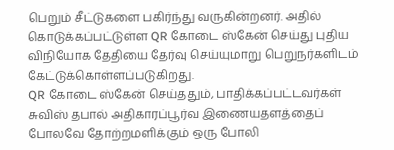பெறும் சீட்டுகளை பகிர்ந்து வருகின்றனர். அதில் கொடுக்கப்பட்டுள்ள QR கோடை ஸ்கேன் செய்து புதிய விநியோக தேதியை தேர்வு செய்யுமாறு பெறுநர்களிடம் கேட்டுக்கொள்ளப்படுகிறது.
QR கோடை ஸ்கேன் செய்ததும், பாதிக்கப்பட்டவர்கள் சுவிஸ் தபால் அதிகாரப்பூர்வ இணையதளத்தைப் போலவே தோற்றமளிக்கும் ஒரு போலி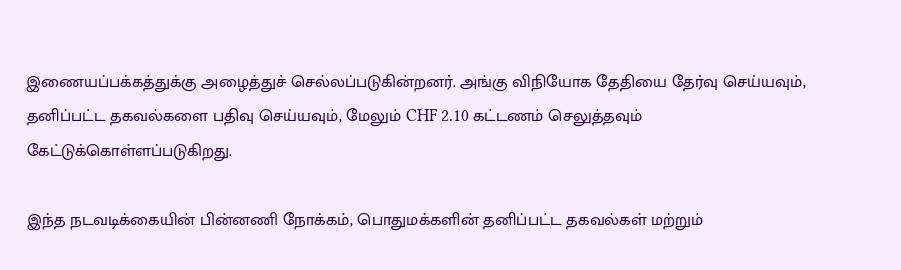இணையப்பக்கத்துக்கு அழைத்துச் செல்லப்படுகின்றனர். அங்கு விநியோக தேதியை தேர்வு செய்யவும், தனிப்பட்ட தகவல்களை பதிவு செய்யவும், மேலும் CHF 2.10 கட்டணம் செலுத்தவும் கேட்டுக்கொள்ளப்படுகிறது.

இந்த நடவடிக்கையின் பின்னணி நோக்கம், பொதுமக்களின் தனிப்பட்ட தகவல்கள் மற்றும்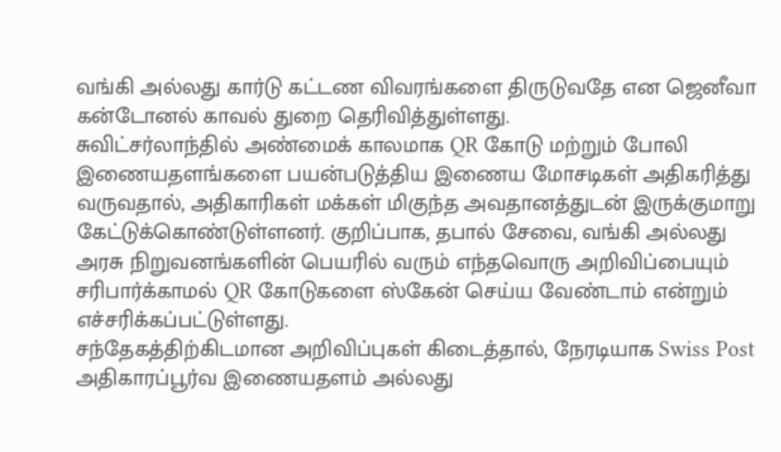வங்கி அல்லது கார்டு கட்டண விவரங்களை திருடுவதே என ஜெனீவா கன்டோனல் காவல் துறை தெரிவித்துள்ளது.
சுவிட்சர்லாந்தில் அண்மைக் காலமாக QR கோடு மற்றும் போலி இணையதளங்களை பயன்படுத்திய இணைய மோசடிகள் அதிகரித்து வருவதால், அதிகாரிகள் மக்கள் மிகுந்த அவதானத்துடன் இருக்குமாறு கேட்டுக்கொண்டுள்ளனர். குறிப்பாக, தபால் சேவை, வங்கி அல்லது அரசு நிறுவனங்களின் பெயரில் வரும் எந்தவொரு அறிவிப்பையும் சரிபார்க்காமல் QR கோடுகளை ஸ்கேன் செய்ய வேண்டாம் என்றும் எச்சரிக்கப்பட்டுள்ளது.
சந்தேகத்திற்கிடமான அறிவிப்புகள் கிடைத்தால், நேரடியாக Swiss Post அதிகாரப்பூர்வ இணையதளம் அல்லது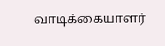வாடிக்கையாளர்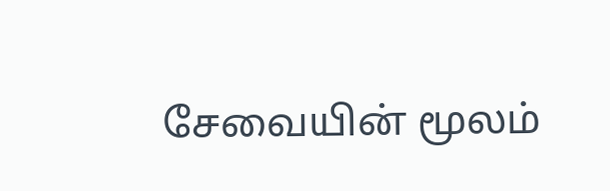சேவையின் மூலம்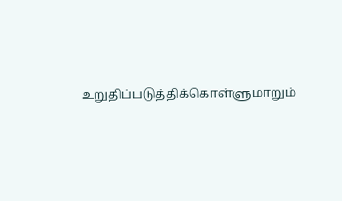உறுதிப்படுத்திக்கொள்ளுமாறும்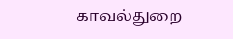காவல்துறை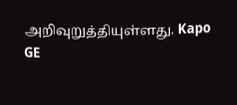அறிவுறுத்தியுள்ளது. Kapo GE